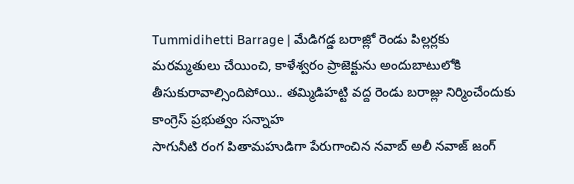Tummidihetti Barrage | మేడిగడ్డ బరాజ్లో రెండు పిల్లర్లకు మరమ్మతులు చేయించి, కాళేశ్వరం ప్రాజెక్టును అందుబాటులోకి తీసుకురావాల్సిందిపోయి.. తమ్మిడిహట్టి వద్ద రెండు బరాజ్లు నిర్మించేందుకు కాంగ్రెస్ ప్రభుత్వం సన్నాహ
సాగునీటి రంగ పితామహుడిగా పేరుగాంచిన నవాబ్ అలీ నవాజ్ జంగ్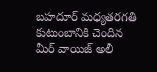బహదూర్ మధ్యతరగతి కుటుంబానికి చెందిన మీర్ వాయిజ్ అలీ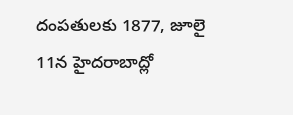దంపతులకు 1877, జూలై 11న హైదరాబాద్లో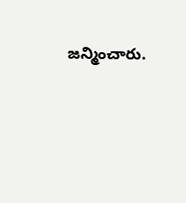జన్మించారు.